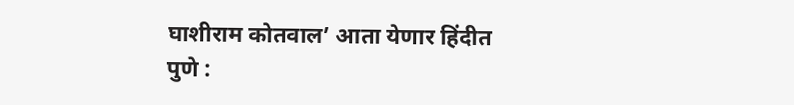घाशीराम कोतवाल’ आता येणार हिंदीत
पुणे :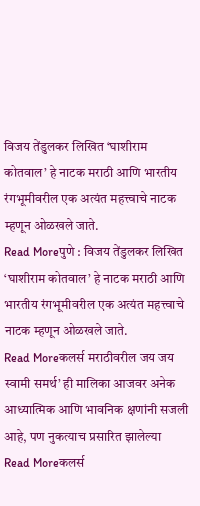विजय तेंडुलकर लिखित ‘घाशीराम कोतवाल’ हे नाटक मराठी आणि भारतीय रंगभूमीवरील एक अत्यंत महत्त्वाचे नाटक म्हणून ओळखले जाते.
Read Moreपुणे : विजय तेंडुलकर लिखित ‘घाशीराम कोतवाल’ हे नाटक मराठी आणि भारतीय रंगभूमीवरील एक अत्यंत महत्त्वाचे नाटक म्हणून ओळखले जाते.
Read Moreकलर्स मराठीवरील जय जय स्वामी समर्थ’ ही मालिका आजवर अनेक आध्यात्मिक आणि भावनिक क्षणांनी सजली आहे, पण नुकत्याच प्रसारित झालेल्या
Read Moreकलर्स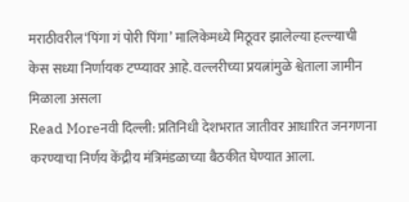मराठीवरील‘पिंगा गं पोरी पिंगा’ मालिकेमध्ये मिठूवर झालेल्या हल्ल्याची केस सध्या निर्णायक टप्प्यावर आहे. वल्लरीच्या प्रयत्नांमुळे श्वेताला जामीन मिळाला असला
Read Moreनवी दिल्ली: प्रतिनिधी देशभरात जातीवर आधारित जनगणना करण्याचा निर्णय केंद्रीय मंत्रिमंडळाच्या बैठकीत घेण्यात आला.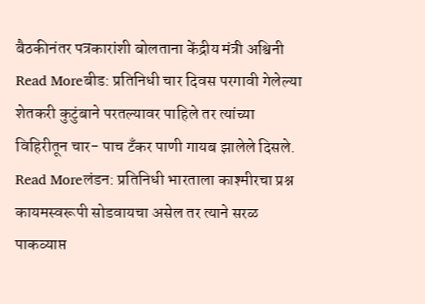बैठकीनंतर पत्रकारांशी बोलताना केंद्रीय मंत्री अश्विनी
Read Moreबीड: प्रतिनिधी चार दिवस परगावी गेलेल्या शेतकरी कुटुंबाने परतल्यावर पाहिले तर त्यांच्या विहिरीतून चार- पाच टँकर पाणी गायब झालेले दिसले.
Read Moreलंडन: प्रतिनिधी भारताला काश्मीरचा प्रश्न कायमस्वरूपी सोडवायचा असेल तर त्याने सरळ पाकव्याप्त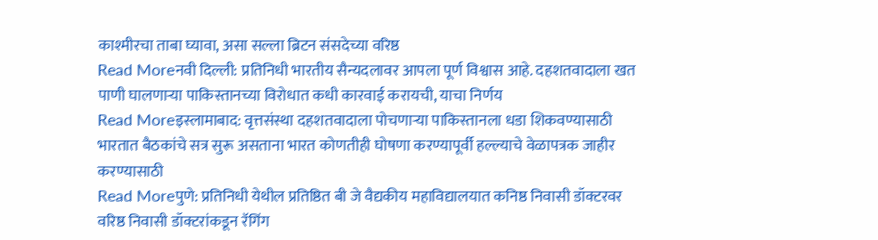काश्मीरचा ताबा घ्यावा, असा सल्ला ब्रिटन संसदेच्या वरिष्ठ
Read Moreनवी दिल्ली: प्रतिनिधी भारतीय सैन्यदलावर आपला पूर्ण विश्वास आहे. दहशतवादाला खत पाणी घालणाऱ्या पाकिस्तानच्या विरोधात कधी कारवाई करायची, याचा निर्णय
Read Moreइस्लामाबाद: वृत्तसंस्था दहशतवादाला पोचणाऱ्या पाकिस्तानला धडा शिकवण्यासाठी भारतात बैठकांचे सत्र सुरू असताना भारत कोणतीही घोषणा करण्यापूर्वी हल्ल्याचे वेळापत्रक जाहीर करण्यासाठी
Read Moreपुणे: प्रतिनिधी येथील प्रतिष्ठित बी जे वैद्यकीय महाविद्यालयात कनिष्ठ निवासी डॉक्टरवर वरिष्ठ निवासी डॉक्टरांकडून रॅगिंग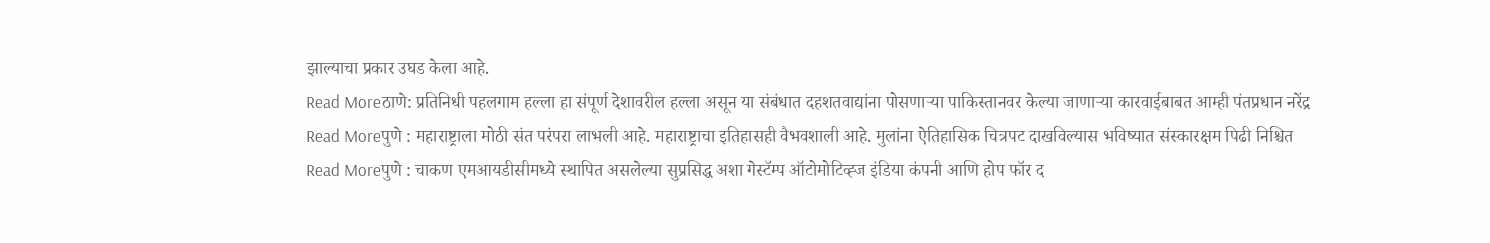झाल्याचा प्रकार उघड केला आहे.
Read Moreठाणे: प्रतिनिधी पहलगाम हल्ला हा संपूर्ण देशावरील हल्ला असून या संबंधात दहशतवाद्यांना पोसणाऱ्या पाकिस्तानवर केल्या जाणाऱ्या कारवाईबाबत आम्ही पंतप्रधान नरेंद्र
Read Moreपुणे : महाराष्ट्राला मोठी संत परंपरा लाभली आहे. महाराष्ट्राचा इतिहासही वैभवशाली आहे. मुलांना ऐतिहासिक चित्रपट दाखविल्यास भविष्यात संस्कारक्षम पिढी निश्चित
Read Moreपुणे : चाकण एमआयडीसीमध्ये स्थापित असलेल्या सुप्रसिद्ध अशा गेस्टॅम्प ऑटोमोटिव्ह्ज इंडिया कंपनी आणि होप फॉर द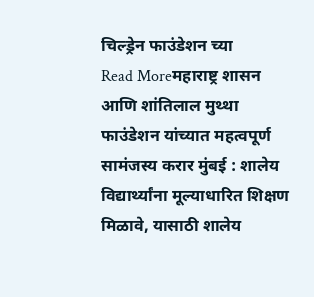चिल्ड्रेन फाउंडेशन च्या
Read Moreमहाराष्ट्र शासन आणि शांतिलाल मुथ्था फाउंडेशन यांच्यात महत्वपूर्ण सामंजस्य करार मुंबई : शालेय विद्यार्थ्यांना मूल्याधारित शिक्षण मिळावे, यासाठी शालेय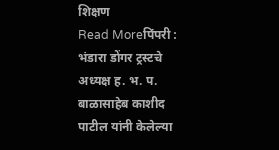शिक्षण
Read Moreपिंपरी : भंडारा डोंगर ट्रस्टचे अध्यक्ष ह. भ. प. बाळासाहेब काशीद पाटील यांनी केलेल्या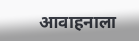आवाहनाला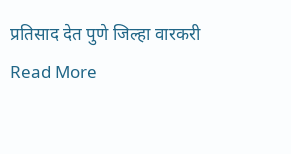प्रतिसाद देत पुणे जिल्हा वारकरी
Read More